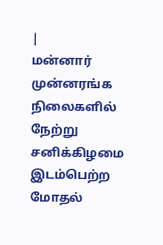|
மன்னார் முன்னரங்க நிலைகளில் நேற்று சனிக்கிழமை இடம்பெற்ற மோதல்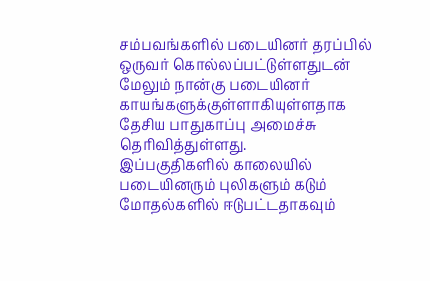சம்பவங்களில் படையினர் தரப்பில் ஒருவர் கொல்லப்பட்டுள்ளதுடன் மேலும் நான்கு படையினர் காயங்களுக்குள்ளாகியுள்ளதாக தேசிய பாதுகாப்பு அமைச்சு தெரிவித்துள்ளது.
இப்பகுதிகளில் காலையில் படையினரும் புலிகளும் கடும் மோதல்களில் ஈடுபட்டதாகவும்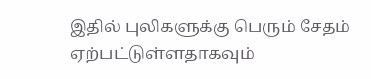இதில் புலிகளுக்கு பெரும் சேதம் ஏற்பட்டுள்ளதாகவும்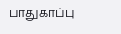பாதுகாப்பு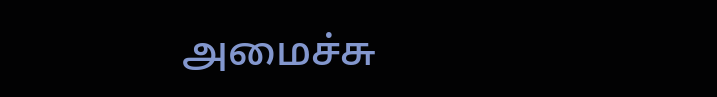அமைச்சு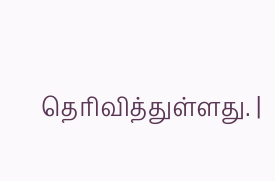தெரிவித்துள்ளது. |